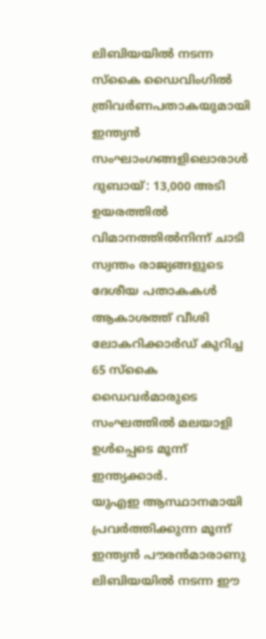ലിബിയയിൽ നടന്ന സ്കൈ ഡൈവിംഗിൽ ത്രിവർണപതാകയുമായി ഇന്ത്യൻ സംഘാംഗങ്ങളിലൊരാൾ
ദുബായ്: 13,000 അടി ഉയരത്തിൽ വിമാനത്തിൽനിന്ന് ചാടി സ്വന്തം രാജ്യങ്ങളുടെ ദേശീയ പതാകകൾ ആകാശത്ത് വീശി ലോകറിക്കാർഡ് കുറിച്ച 65 സ്കൈ ഡൈവർമാരുടെ സംഘത്തിൽ മലയാളി ഉൾപ്പെടെ മൂന്ന് ഇന്ത്യക്കാർ.
യുഎഇ ആസ്ഥാനമായി പ്രവർത്തിക്കുന്ന മൂന്ന് ഇന്ത്യൻ പൗരൻമാരാണു ലിബിയയിൽ നടന്ന ഈ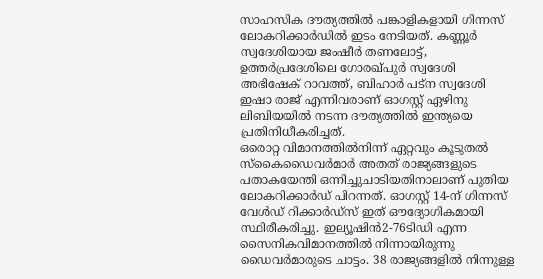സാഹസിക ദൗത്യത്തിൽ പങ്കാളികളായി ഗിന്നസ് ലോകറിക്കാർഡിൽ ഇടം നേടിയത്. കണ്ണൂർ സ്വദേശിയായ ജംഷീർ തണലോട്ട്, ഉത്തർപ്രദേശിലെ ഗോരഖ്പുർ സ്വദേശി അഭിഷേക് റാവത്ത്, ബിഹാർ പട്ന സ്വദേശി ഇഷാ രാജ് എന്നിവരാണ് ഓഗസ്റ്റ് ഏഴിനു ലിബിയയിൽ നടന്ന ദൗത്യത്തിൽ ഇന്ത്യയെ പ്രതിനിധീകരിച്ചത്.
ഒരൊറ്റ വിമാനത്തിൽനിന്ന് ഏറ്റവും കൂടുതൽ സ്കൈഡൈവർമാർ അതത് രാജ്യങ്ങളുടെ പതാകയേന്തി ഒന്നിച്ചുചാടിയതിനാലാണ് പുതിയ ലോകറിക്കാർഡ് പിറന്നത്. ഓഗസ്റ്റ് 14-ന് ഗിന്നസ് വേൾഡ് റിക്കാർഡ്സ് ഇത് ഔദ്യോഗികമായി സ്ഥിരീകരിച്ചു. ഇല്യൂഷിൻ2-76ടിഡി എന്ന സൈനികവിമാനത്തിൽ നിന്നായിരുന്നു ഡൈവർമാരുടെ ചാട്ടം. 38 രാജ്യങ്ങളിൽ നിന്നുള്ള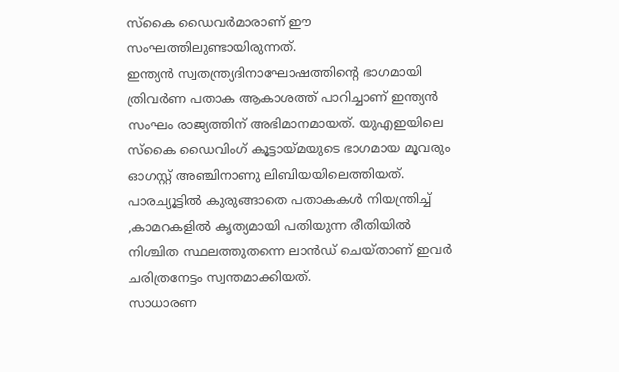സ്കൈ ഡൈവർമാരാണ് ഈ സംഘത്തിലുണ്ടായിരുന്നത്.
ഇന്ത്യൻ സ്വതന്ത്ര്യദിനാഘോഷത്തിന്റെ ഭാഗമായി ത്രിവർണ പതാക ആകാശത്ത് പാറിച്ചാണ് ഇന്ത്യൻ സംഘം രാജ്യത്തിന് അഭിമാനമായത്. യുഎഇയിലെ സ്കൈ ഡൈവിംഗ് കൂട്ടായ്മയുടെ ഭാഗമായ മൂവരും ഓഗസ്റ്റ് അഞ്ചിനാണു ലിബിയയിലെത്തിയത്. പാരച്യൂട്ടിൽ കുരുങ്ങാതെ പതാകകൾ നിയന്ത്രിച്ച് ,കാമറകളിൽ കൃത്യമായി പതിയുന്ന രീതിയിൽ നിശ്ചിത സ്ഥലത്തുതന്നെ ലാൻഡ് ചെയ്താണ് ഇവർ ചരിത്രനേട്ടം സ്വന്തമാക്കിയത്.
സാധാരണ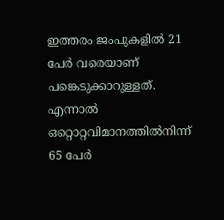ഇത്തരം ജംപുകളിൽ 21 പേർ വരെയാണ് പങ്കെടുക്കാറുള്ളത്. എന്നാൽ ഒറ്റൊറ്റവിമാനത്തിൽനിന്ന് 65 പേർ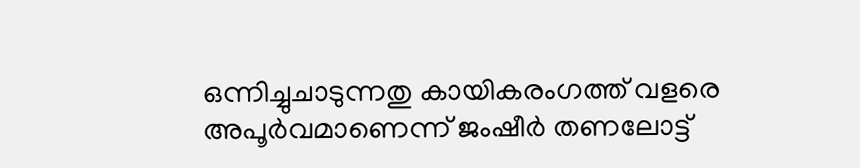ഒന്നിച്ചുചാടുന്നതു കായികരംഗത്ത് വളരെ അപൂർവമാണെന്ന് ജംഷീർ തണലോട്ട്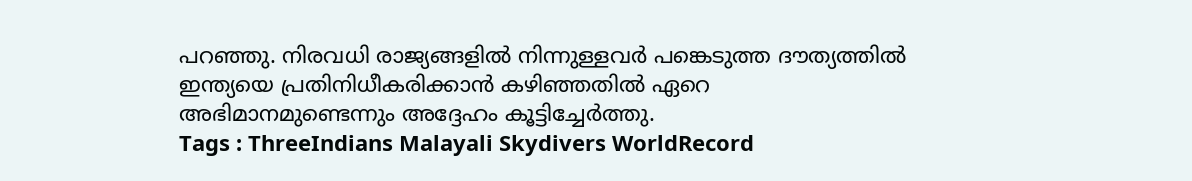പറഞ്ഞു. നിരവധി രാജ്യങ്ങളിൽ നിന്നുള്ളവർ പങ്കെടുത്ത ദൗത്യത്തിൽ ഇന്ത്യയെ പ്രതിനിധീകരിക്കാൻ കഴിഞ്ഞതിൽ ഏറെ അഭിമാനമുണ്ടെന്നും അദ്ദേഹം കൂട്ടിച്ചേർത്തു.
Tags : ThreeIndians Malayali Skydivers WorldRecord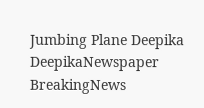Jumbing Plane Deepika DeepikaNewspaper BreakingNews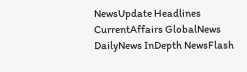NewsUpdate Headlines CurrentAffairs GlobalNews DailyNews InDepth NewsFlash